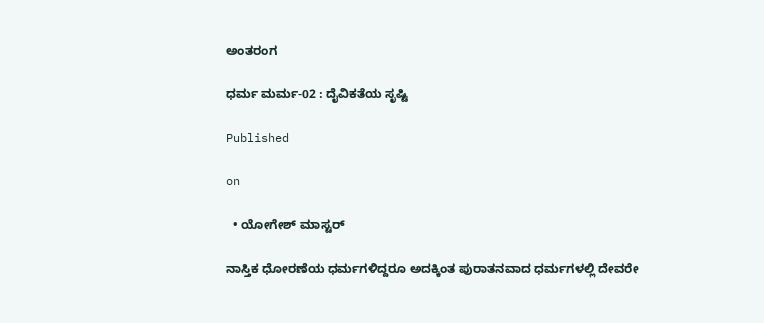ಅಂತರಂಗ

ಧರ್ಮ ಮರ್ಮ-02 : ದೈವಿಕತೆಯ ಸೃಷ್ಟಿ

Published

on

  • ಯೋಗೇಶ್ ಮಾಸ್ಟರ್

ನಾಸ್ತಿಕ ಧೋರಣೆಯ ಧರ್ಮಗಳಿದ್ದರೂ ಅದಕ್ಕಿಂತ ಪುರಾತನವಾದ ಧರ್ಮಗಳಲ್ಲಿ ದೇವರೇ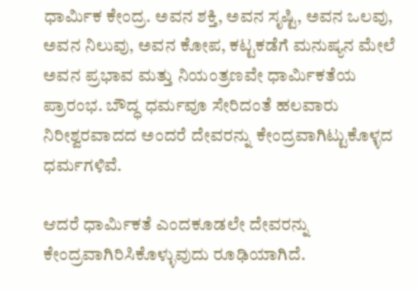ಧಾರ್ಮಿಕ ಕೇಂದ್ರ. ಅವನ ಶಕ್ತಿ, ಅವನ ಸೃಷ್ಟಿ, ಅವನ ಒಲವು, ಅವನ ನಿಲುವು, ಅವನ ಕೋಪ, ಕಟ್ಟಕಡೆಗೆ ಮನುಷ್ಯನ ಮೇಲೆ ಅವನ ಪ್ರಭಾವ ಮತ್ತು ನಿಯಂತ್ರಣವೇ ಧಾರ್ಮಿಕತೆಯ ಪ್ರಾರಂಭ. ಬೌದ್ಧ ಧರ್ಮವೂ ಸೇರಿದಂತೆ ಹಲವಾರು ನಿರೀಶ್ವರವಾದದ ಅಂದರೆ ದೇವರನ್ನು ಕೇಂದ್ರವಾಗಿಟ್ಟುಕೊಳ್ಳದ ಧರ್ಮಗಳಿವೆ.

ಆದರೆ ಧಾರ್ಮಿಕತೆ ಎಂದಕೂಡಲೇ ದೇವರನ್ನು ಕೇಂದ್ರವಾಗಿರಿಸಿಕೊಳ್ಳುವುದು ರೂಢಿಯಾಗಿದೆ.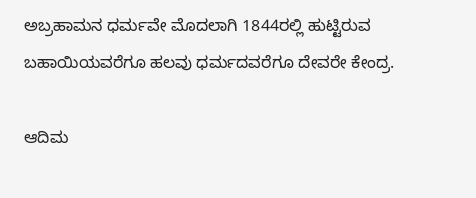ಅಬ್ರಹಾಮನ ಧರ್ಮವೇ ಮೊದಲಾಗಿ 1844ರಲ್ಲಿ ಹುಟ್ಟಿರುವ ಬಹಾಯಿಯವರೆಗೂ ಹಲವು ಧರ್ಮದವರೆಗೂ ದೇವರೇ ಕೇಂದ್ರ.

ಆದಿಮ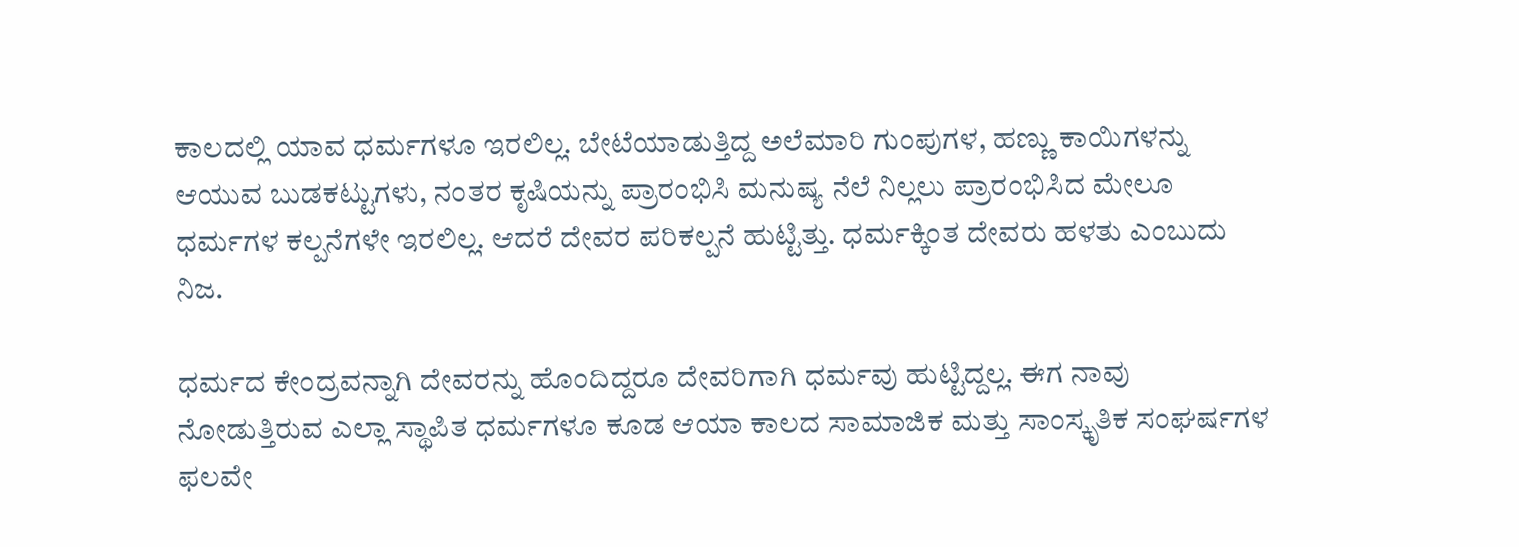ಕಾಲದಲ್ಲಿ ಯಾವ ಧರ್ಮಗಳೂ ಇರಲಿಲ್ಲ. ಬೇಟೆಯಾಡುತ್ತಿದ್ದ ಅಲೆಮಾರಿ ಗುಂಪುಗಳ, ಹಣ್ಣು ಕಾಯಿಗಳನ್ನು ಆಯುವ ಬುಡಕಟ್ಟುಗಳು, ನಂತರ ಕೃಷಿಯನ್ನು ಪ್ರಾರಂಭಿಸಿ ಮನುಷ್ಯ ನೆಲೆ ನಿಲ್ಲಲು ಪ್ರಾರಂಭಿಸಿದ ಮೇಲೂ ಧರ್ಮಗಳ ಕಲ್ಪನೆಗಳೇ ಇರಲಿಲ್ಲ. ಆದರೆ ದೇವರ ಪರಿಕಲ್ಪನೆ ಹುಟ್ಟಿತ್ತು. ಧರ್ಮಕ್ಕಿಂತ ದೇವರು ಹಳತು ಎಂಬುದು ನಿಜ.

ಧರ್ಮದ ಕೇಂದ್ರವನ್ನಾಗಿ ದೇವರನ್ನು ಹೊಂದಿದ್ದರೂ ದೇವರಿಗಾಗಿ ಧರ್ಮವು ಹುಟ್ಟಿದ್ದಲ್ಲ. ಈಗ ನಾವು ನೋಡುತ್ತಿರುವ ಎಲ್ಲಾ ಸ್ಥಾಪಿತ ಧರ್ಮಗಳೂ ಕೂಡ ಆಯಾ ಕಾಲದ ಸಾಮಾಜಿಕ ಮತ್ತು ಸಾಂಸ್ಕೃತಿಕ ಸಂಘರ್ಷಗಳ ಫಲವೇ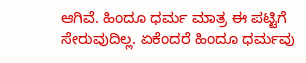ಆಗಿವೆ. ಹಿಂದೂ ಧರ್ಮ ಮಾತ್ರ ಈ ಪಟ್ಟಿಗೆ ಸೇರುವುದಿಲ್ಲ. ಏಕೆಂದರೆ ಹಿಂದೂ ಧರ್ಮವು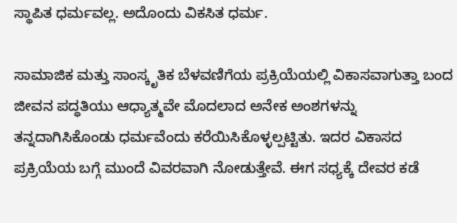ಸ್ಥಾಪಿತ ಧರ್ಮವಲ್ಲ. ಅದೊಂದು ವಿಕಸಿತ ಧರ್ಮ.

ಸಾಮಾಜಿಕ ಮತ್ತು ಸಾಂಸ್ಕೃತಿಕ ಬೆಳವಣಿಗೆಯ ಪ್ರಕ್ರಿಯೆಯಲ್ಲಿ ವಿಕಾಸವಾಗುತ್ತಾ ಬಂದ ಜೀವನ ಪದ್ಧತಿಯು ಆಧ್ಯಾತ್ಮವೇ ಮೊದಲಾದ ಅನೇಕ ಅಂಶಗಳನ್ನು ತನ್ನದಾಗಿಸಿಕೊಂಡು ಧರ್ಮವೆಂದು ಕರೆಯಿಸಿಕೊಳ್ಳಲ್ಪಟ್ಟಿತು. ಇದರ ವಿಕಾಸದ ಪ್ರಕ್ರಿಯೆಯ ಬಗ್ಗೆ ಮುಂದೆ ವಿವರವಾಗಿ ನೋಡುತ್ತೇವೆ. ಈಗ ಸಧ್ಯಕ್ಕೆ ದೇವರ ಕಡೆ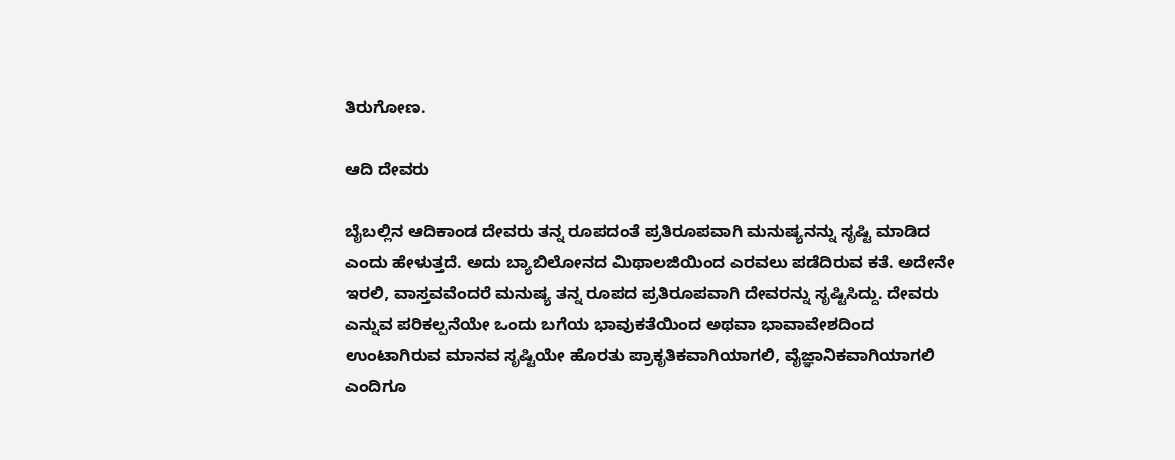ತಿರುಗೋಣ.

ಆದಿ ದೇವರು

ಬೈಬಲ್ಲಿನ ಆದಿಕಾಂಡ ದೇವರು ತನ್ನ ರೂಪದಂತೆ ಪ್ರತಿರೂಪವಾಗಿ ಮನುಷ್ಯನನ್ನು ಸೃಷ್ಟಿ ಮಾಡಿದ ಎಂದು ಹೇಳುತ್ತದೆ. ಅದು ಬ್ಯಾಬಿಲೋನದ ಮಿಥಾಲಜಿಯಿಂದ ಎರವಲು ಪಡೆದಿರುವ ಕತೆ. ಅದೇನೇ ಇರಲಿ, ವಾಸ್ತವವೆಂದರೆ ಮನುಷ್ಯ ತನ್ನ ರೂಪದ ಪ್ರತಿರೂಪವಾಗಿ ದೇವರನ್ನು ಸೃಷ್ಟಿಸಿದ್ದು. ದೇವರು ಎನ್ನುವ ಪರಿಕಲ್ಪನೆಯೇ ಒಂದು ಬಗೆಯ ಭಾವುಕತೆಯಿಂದ ಅಥವಾ ಭಾವಾವೇಶದಿಂದ ಉಂಟಾಗಿರುವ ಮಾನವ ಸೃಷ್ಟಿಯೇ ಹೊರತು ಪ್ರಾಕೃತಿಕವಾಗಿಯಾಗಲಿ, ವೈಜ್ಞಾನಿಕವಾಗಿಯಾಗಲಿ ಎಂದಿಗೂ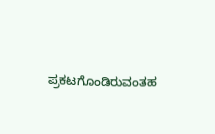ಪ್ರಕಟಗೊಂಡಿರುವಂತಹ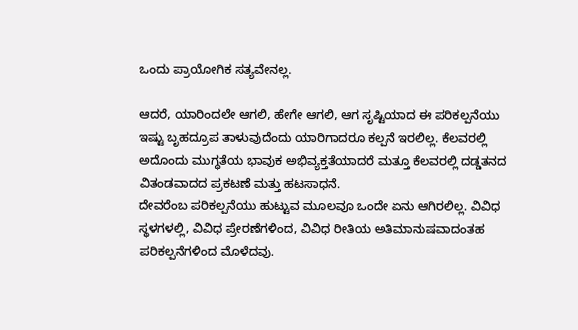ಒಂದು ಪ್ರಾಯೋಗಿಕ ಸತ್ಯವೇನಲ್ಲ.

ಆದರೆ, ಯಾರಿಂದಲೇ ಆಗಲಿ, ಹೇಗೇ ಆಗಲಿ, ಆಗ ಸೃಷ್ಟಿಯಾದ ಈ ಪರಿಕಲ್ಪನೆಯು ಇಷ್ಟು ಬೃಹದ್ರೂಪ ತಾಳುವುದೆಂದು ಯಾರಿಗಾದರೂ ಕಲ್ಪನೆ ಇರಲಿಲ್ಲ. ಕೆಲವರಲ್ಲಿ ಅದೊಂದು ಮುಗ್ಧತೆಯ ಭಾವುಕ ಅಭಿವ್ಯಕ್ತತೆಯಾದರೆ ಮತ್ತೂ ಕೆಲವರಲ್ಲಿ ದಡ್ಡತನದ ವಿತಂಡವಾದದ ಪ್ರಕಟಣೆ ಮತ್ತು ಹಟಸಾಧನೆ.
ದೇವರೆಂಬ ಪರಿಕಲ್ಪನೆಯು ಹುಟ್ಟುವ ಮೂಲವೂ ಒಂದೇ ಏನು ಆಗಿರಲಿಲ್ಲ. ವಿವಿಧ ಸ್ಥಳಗಳಲ್ಲಿ, ವಿವಿಧ ಪ್ರೇರಣೆಗಳಿಂದ, ವಿವಿಧ ರೀತಿಯ ಅತಿಮಾನುಷವಾದಂತಹ ಪರಿಕಲ್ಪನೆಗಳಿಂದ ಮೊಳೆದವು.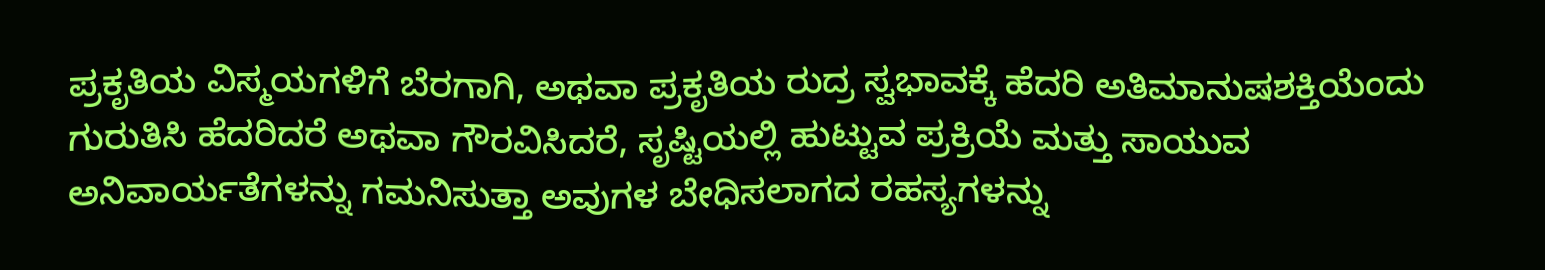ಪ್ರಕೃತಿಯ ವಿಸ್ಮಯಗಳಿಗೆ ಬೆರಗಾಗಿ, ಅಥವಾ ಪ್ರಕೃತಿಯ ರುದ್ರ ಸ್ವಭಾವಕ್ಕೆ ಹೆದರಿ ಅತಿಮಾನುಷಶಕ್ತಿಯೆಂದು ಗುರುತಿಸಿ ಹೆದರಿದರೆ ಅಥವಾ ಗೌರವಿಸಿದರೆ, ಸೃಷ್ಟಿಯಲ್ಲಿ ಹುಟ್ಟುವ ಪ್ರಕ್ರಿಯೆ ಮತ್ತು ಸಾಯುವ ಅನಿವಾರ್ಯತೆಗಳನ್ನು ಗಮನಿಸುತ್ತಾ ಅವುಗಳ ಬೇಧಿಸಲಾಗದ ರಹಸ್ಯಗಳನ್ನು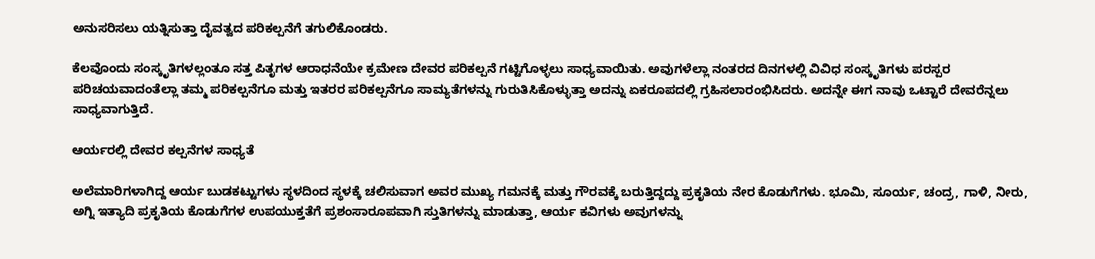ಅನುಸರಿಸಲು ಯತ್ನಿಸುತ್ತಾ ದೈವತ್ವದ ಪರಿಕಲ್ಪನೆಗೆ ತಗುಲಿಕೊಂಡರು.

ಕೆಲವೊಂದು ಸಂಸ್ಕೃತಿಗಳಲ್ಲಂತೂ ಸತ್ತ ಪಿತೃಗಳ ಆರಾಧನೆಯೇ ಕ್ರಮೇಣ ದೇವರ ಪರಿಕಲ್ಪನೆ ಗಟ್ಟಿಗೊಳ್ಳಲು ಸಾಧ್ಯವಾಯಿತು. ಅವುಗಳೆಲ್ಲಾ ನಂತರದ ದಿನಗಳಲ್ಲಿ ವಿವಿಧ ಸಂಸ್ಕೃತಿಗಳು ಪರಸ್ಪರ ಪರಿಚಯವಾದಂತೆಲ್ಲಾ ತಮ್ಮ ಪರಿಕಲ್ಪನೆಗೂ ಮತ್ತು ಇತರರ ಪರಿಕಲ್ಪನೆಗೂ ಸಾಮ್ಯತೆಗಳನ್ನು ಗುರುತಿಸಿಕೊಳ್ಳುತ್ತಾ ಅದನ್ನು ಏಕರೂಪದಲ್ಲಿ ಗ್ರಹಿಸಲಾರಂಭಿಸಿದರು. ಅದನ್ನೇ ಈಗ ನಾವು ಒಟ್ಟಾರೆ ದೇವರೆನ್ನಲು ಸಾಧ್ಯವಾಗುತ್ತಿದೆ.

ಆರ್ಯರಲ್ಲಿ ದೇವರ ಕಲ್ಪನೆಗಳ ಸಾಧ್ಯತೆ

ಅಲೆಮಾರಿಗಳಾಗಿದ್ದ ಆರ್ಯ ಬುಡಕಟ್ಟುಗಳು ಸ್ಥಳದಿಂದ ಸ್ಥಳಕ್ಕೆ ಚಲಿಸುವಾಗ ಅವರ ಮುಖ್ಯ ಗಮನಕ್ಕೆ ಮತ್ತು ಗೌರವಕ್ಕೆ ಬರುತ್ತಿದ್ದದ್ದು ಪ್ರಕೃತಿಯ ನೇರ ಕೊಡುಗೆಗಳು. ಭೂಮಿ, ಸೂರ್ಯ, ಚಂದ್ರ, ಗಾಳಿ, ನೀರು, ಅಗ್ನಿ ಇತ್ಯಾದಿ ಪ್ರಕೃತಿಯ ಕೊಡುಗೆಗಳ ಉಪಯುಕ್ತತೆಗೆ ಪ್ರಶಂಸಾರೂಪವಾಗಿ ಸ್ತುತಿಗಳನ್ನು ಮಾಡುತ್ತಾ, ಆರ್ಯ ಕವಿಗಳು ಅವುಗಳನ್ನು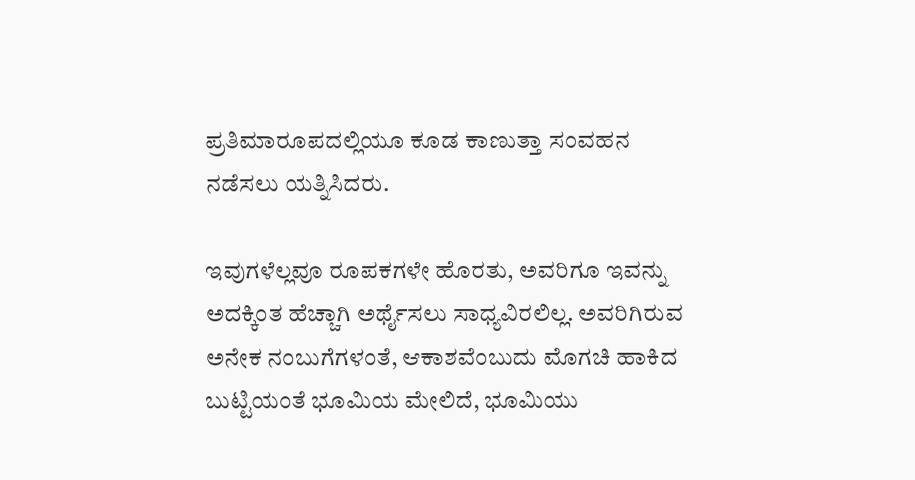ಪ್ರತಿಮಾರೂಪದಲ್ಲಿಯೂ ಕೂಡ ಕಾಣುತ್ತಾ ಸಂವಹನ ನಡೆಸಲು ಯತ್ನಿಸಿದರು.

ಇವುಗಳೆಲ್ಲವೂ ರೂಪಕಗಳೇ ಹೊರತು, ಅವರಿಗೂ ಇವನ್ನು ಅದಕ್ಕಿಂತ ಹೆಚ್ಚಾಗಿ ಅರ್ಥೈಸಲು ಸಾಧ್ಯವಿರಲಿಲ್ಲ. ಅವರಿಗಿರುವ ಅನೇಕ ನಂಬುಗೆಗಳಂತೆ, ಆಕಾಶವೆಂಬುದು ಮೊಗಚಿ ಹಾಕಿದ ಬುಟ್ಟಿಯಂತೆ ಭೂಮಿಯ ಮೇಲಿದೆ, ಭೂಮಿಯು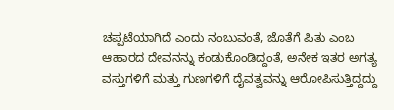ಚಪ್ಪಟೆಯಾಗಿದೆ ಎಂದು ನಂಬುವಂತೆ, ಜೊತೆಗೆ ಪಿತು ಎಂಬ ಆಹಾರದ ದೇವನನ್ನು ಕಂಡುಕೊಂಡಿದ್ದಂತೆ, ಅನೇಕ ಇತರ ಅಗತ್ಯ ವಸ್ತುಗಳಿಗೆ ಮತ್ತು ಗುಣಗಳಿಗೆ ದೈವತ್ವವನ್ನು ಆರೋಪಿಸುತ್ತಿದ್ದದ್ದು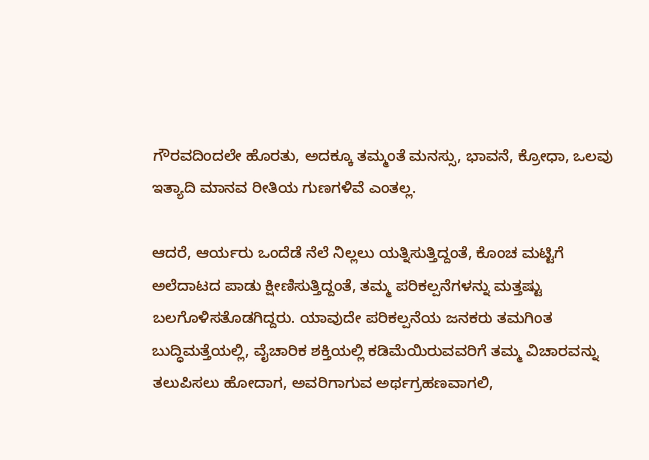ಗೌರವದಿಂದಲೇ ಹೊರತು, ಅದಕ್ಕೂ ತಮ್ಮಂತೆ ಮನಸ್ಸು, ಭಾವನೆ, ಕ್ರೋಧಾ, ಒಲವು ಇತ್ಯಾದಿ ಮಾನವ ರೀತಿಯ ಗುಣಗಳಿವೆ ಎಂತಲ್ಲ.

ಆದರೆ, ಆರ್ಯರು ಒಂದೆಡೆ ನೆಲೆ ನಿಲ್ಲಲು ಯತ್ನಿಸುತ್ತಿದ್ದಂತೆ, ಕೊಂಚ ಮಟ್ಟಿಗೆ ಅಲೆದಾಟದ ಪಾಡು ಕ್ಷೀಣಿಸುತ್ತಿದ್ದಂತೆ, ತಮ್ಮ ಪರಿಕಲ್ಪನೆಗಳನ್ನು ಮತ್ತಷ್ಟು ಬಲಗೊಳಿಸತೊಡಗಿದ್ದರು. ಯಾವುದೇ ಪರಿಕಲ್ಪನೆಯ ಜನಕರು ತಮಗಿಂತ ಬುದ್ಧಿಮತ್ತೆಯಲ್ಲಿ, ವೈಚಾರಿಕ ಶಕ್ತಿಯಲ್ಲಿ ಕಡಿಮೆಯಿರುವವರಿಗೆ ತಮ್ಮ ವಿಚಾರವನ್ನು ತಲುಪಿಸಲು ಹೋದಾಗ, ಅವರಿಗಾಗುವ ಅರ್ಥಗ್ರಹಣವಾಗಲಿ,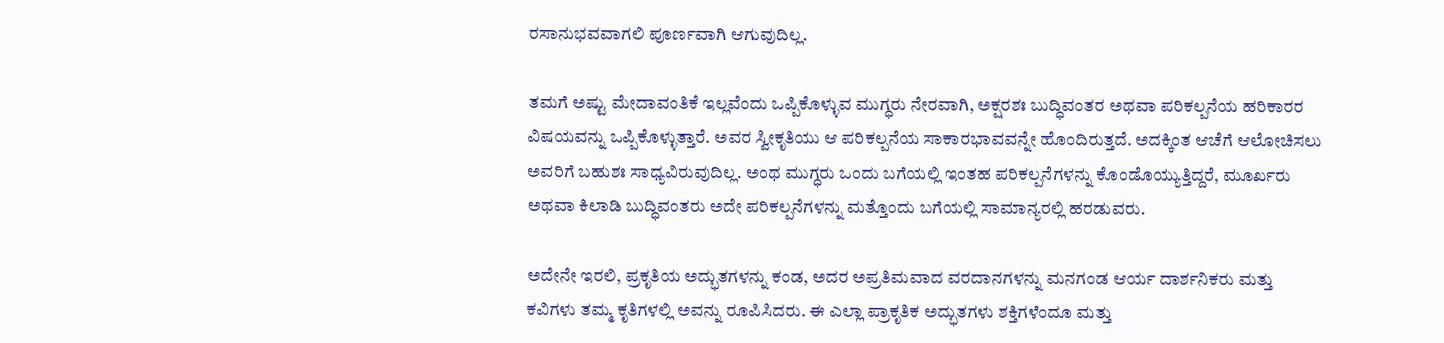ರಸಾನುಭವವಾಗಲಿ ಪೂರ್ಣವಾಗಿ ಆಗುವುದಿಲ್ಲ.

ತಮಗೆ ಅಷ್ಟು ಮೇದಾವಂತಿಕೆ ಇಲ್ಲವೆಂದು ಒಪ್ಪಿಕೊಳ್ಳುವ ಮುಗ್ಧರು ನೇರವಾಗಿ, ಅಕ್ಷರಶಃ ಬುದ್ಧಿವಂತರ ಅಥವಾ ಪರಿಕಲ್ಪನೆಯ ಹರಿಕಾರರ ವಿಷಯವನ್ನು ಒಪ್ಪಿಕೊಳ್ಳುತ್ತಾರೆ. ಅವರ ಸ್ವೀಕೃತಿಯು ಆ ಪರಿಕಲ್ಪನೆಯ ಸಾಕಾರಭಾವವನ್ನೇ ಹೊಂದಿರುತ್ತದೆ. ಅದಕ್ಕಿಂತ ಆಚೆಗೆ ಆಲೋಚಿಸಲು ಅವರಿಗೆ ಬಹುಶಃ ಸಾಧ್ಯವಿರುವುದಿಲ್ಲ. ಅಂಥ ಮುಗ್ಧರು ಒಂದು ಬಗೆಯಲ್ಲಿ ಇಂತಹ ಪರಿಕಲ್ಪನೆಗಳನ್ನು ಕೊಂಡೊಯ್ಯುತ್ತಿದ್ದರೆ, ಮೂರ್ಖರು ಅಥವಾ ಕಿಲಾಡಿ ಬುದ್ಧಿವಂತರು ಅದೇ ಪರಿಕಲ್ಪನೆಗಳನ್ನು ಮತ್ತೊಂದು ಬಗೆಯಲ್ಲಿ ಸಾಮಾನ್ಯರಲ್ಲಿ ಹರಡುವರು.

ಅದೇನೇ ಇರಲಿ, ಪ್ರಕೃತಿಯ ಅದ್ಭುತಗಳನ್ನು ಕಂಡ, ಅದರ ಅಪ್ರತಿಮವಾದ ವರದಾನಗಳನ್ನು ಮನಗಂಡ ಆರ್ಯ ದಾರ್ಶನಿಕರು ಮತ್ತು ಕವಿಗಳು ತಮ್ಮ ಕೃತಿಗಳಲ್ಲಿ ಅವನ್ನು ರೂಪಿಸಿದರು. ಈ ಎಲ್ಲಾ ಪ್ರಾಕೃತಿಕ ಅದ್ಭುತಗಳು ಶಕ್ತಿಗಳೆಂದೂ ಮತ್ತು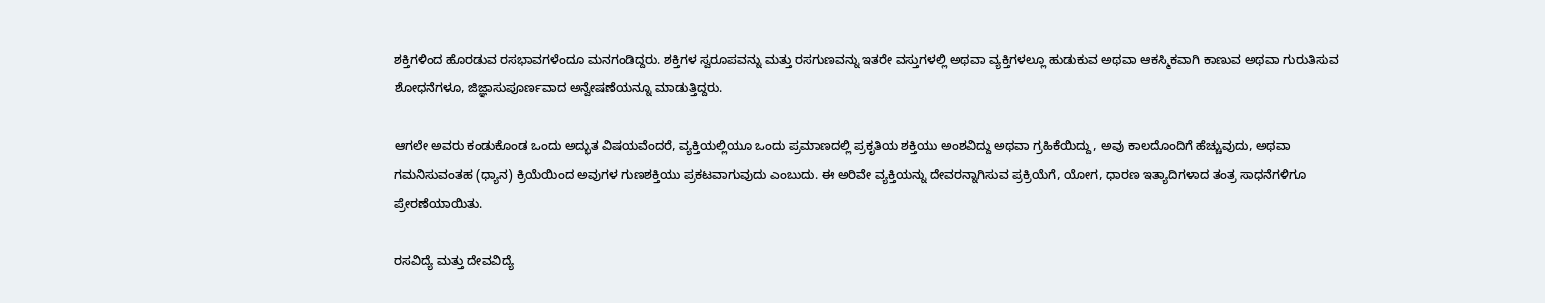ಶಕ್ತಿಗಳಿಂದ ಹೊರಡುವ ರಸಭಾವಗಳೆಂದೂ ಮನಗಂಡಿದ್ದರು. ಶಕ್ತಿಗಳ ಸ್ವರೂಪವನ್ನು ಮತ್ತು ರಸಗುಣವನ್ನು ಇತರೇ ವಸ್ತುಗಳಲ್ಲಿ ಅಥವಾ ವ್ಯಕ್ತಿಗಳಲ್ಲೂ ಹುಡುಕುವ ಅಥವಾ ಆಕಸ್ಮಿಕವಾಗಿ ಕಾಣುವ ಅಥವಾ ಗುರುತಿಸುವ ಶೋಧನೆಗಳೂ, ಜಿಜ್ಞಾಸುಪೂರ್ಣವಾದ ಅನ್ವೇಷಣೆಯನ್ನೂ ಮಾಡುತ್ತಿದ್ದರು.

ಆಗಲೇ ಅವರು ಕಂಡುಕೊಂಡ ಒಂದು ಅದ್ಭುತ ವಿಷಯವೆಂದರೆ, ವ್ಯಕ್ತಿಯಲ್ಲಿಯೂ ಒಂದು ಪ್ರಮಾಣದಲ್ಲಿ ಪ್ರಕೃತಿಯ ಶಕ್ತಿಯು ಅಂಶವಿದ್ದು ಅಥವಾ ಗ್ರಹಿಕೆಯಿದ್ದು, ಅವು ಕಾಲದೊಂದಿಗೆ ಹೆಚ್ಚುವುದು, ಅಥವಾ ಗಮನಿಸುವಂತಹ (ಧ್ಯಾನ) ಕ್ರಿಯೆಯಿಂದ ಅವುಗಳ ಗುಣಶಕ್ತಿಯು ಪ್ರಕಟವಾಗುವುದು ಎಂಬುದು. ಈ ಅರಿವೇ ವ್ಯಕ್ತಿಯನ್ನು ದೇವರನ್ನಾಗಿಸುವ ಪ್ರಕ್ರಿಯೆಗೆ, ಯೋಗ, ಧಾರಣ ಇತ್ಯಾದಿಗಳಾದ ತಂತ್ರ ಸಾಧನೆಗಳಿಗೂ ಪ್ರೇರಣೆಯಾಯಿತು.

ರಸವಿದ್ಯೆ ಮತ್ತು ದೇವವಿದ್ಯೆ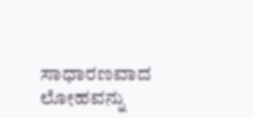ಸಾಧಾರಣವಾದ ಲೋಹವನ್ನು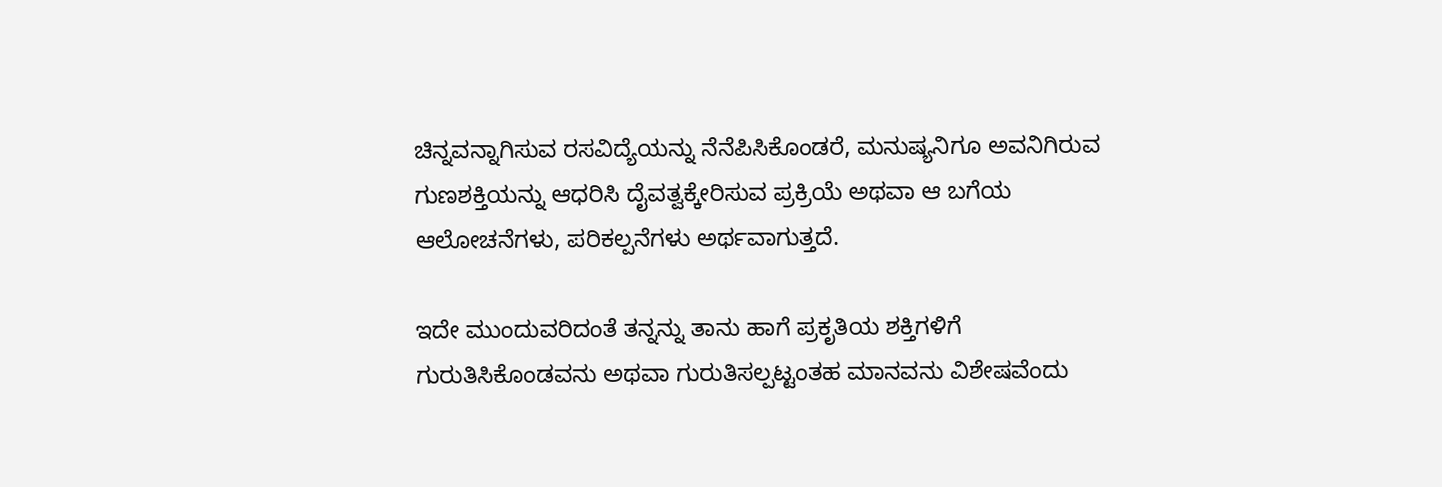ಚಿನ್ನವನ್ನಾಗಿಸುವ ರಸವಿದ್ಯೆಯನ್ನು ನೆನೆಪಿಸಿಕೊಂಡರೆ, ಮನುಷ್ಯನಿಗೂ ಅವನಿಗಿರುವ ಗುಣಶಕ್ತಿಯನ್ನು ಆಧರಿಸಿ ದೈವತ್ವಕ್ಕೇರಿಸುವ ಪ್ರಕ್ರಿಯೆ ಅಥವಾ ಆ ಬಗೆಯ ಆಲೋಚನೆಗಳು, ಪರಿಕಲ್ಪನೆಗಳು ಅರ್ಥವಾಗುತ್ತದೆ.

ಇದೇ ಮುಂದುವರಿದಂತೆ ತನ್ನನ್ನು ತಾನು ಹಾಗೆ ಪ್ರಕೃತಿಯ ಶಕ್ತಿಗಳಿಗೆ ಗುರುತಿಸಿಕೊಂಡವನು ಅಥವಾ ಗುರುತಿಸಲ್ಪಟ್ಟಂತಹ ಮಾನವನು ವಿಶೇಷವೆಂದು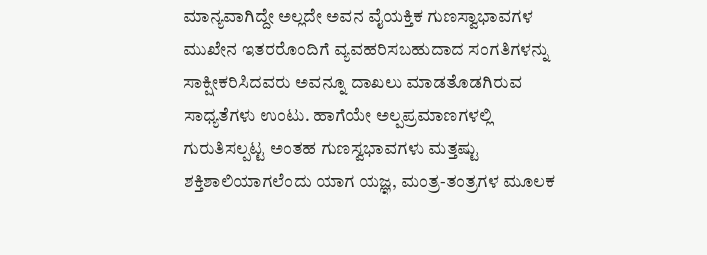ಮಾನ್ಯವಾಗಿದ್ದೇ ಅಲ್ಲದೇ ಅವನ ವೈಯಕ್ತಿಕ ಗುಣಸ್ವಾಭಾವಗಳ ಮುಖೇನ ಇತರರೊಂದಿಗೆ ವ್ಯವಹರಿಸಬಹುದಾದ ಸಂಗತಿಗಳನ್ನು ಸಾಕ್ಷೀಕರಿಸಿದವರು ಅವನ್ನೂ ದಾಖಲು ಮಾಡತೊಡಗಿರುವ ಸಾಧ್ಯತೆಗಳು ಉಂಟು. ಹಾಗೆಯೇ ಅಲ್ಪಪ್ರಮಾಣಗಳಲ್ಲಿ ಗುರುತಿಸಲ್ಪಟ್ಟ ಅಂತಹ ಗುಣಸ್ವಭಾವಗಳು ಮತ್ತಷ್ಟು ಶಕ್ತಿಶಾಲಿಯಾಗಲೆಂದು ಯಾಗ ಯಜ್ಞ, ಮಂತ್ರ-ತಂತ್ರಗಳ ಮೂಲಕ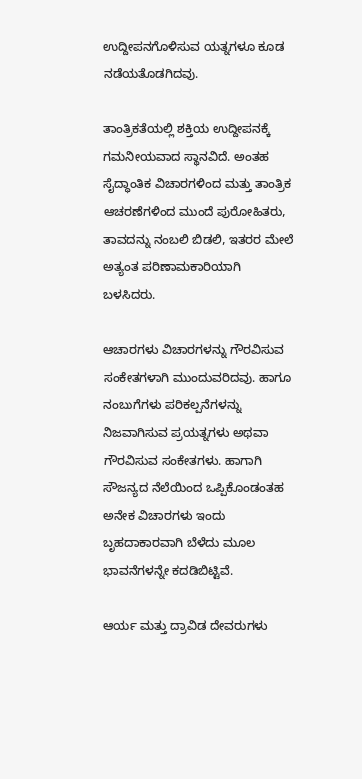ಉದ್ದೀಪನಗೊಳಿಸುವ ಯತ್ನಗಳೂ ಕೂಡ ನಡೆಯತೊಡಗಿದವು.

ತಾಂತ್ರಿಕತೆಯಲ್ಲಿ ಶಕ್ತಿಯ ಉದ್ದೀಪನಕ್ಕೆ ಗಮನೀಯವಾದ ಸ್ಥಾನವಿದೆ. ಅಂತಹ ಸೈದ್ಧಾಂತಿಕ ವಿಚಾರಗಳಿಂದ ಮತ್ತು ತಾಂತ್ರಿಕ ಆಚರಣೆಗಳಿಂದ ಮುಂದೆ ಪುರೋಹಿತರು, ತಾವದನ್ನು ನಂಬಲಿ ಬಿಡಲಿ, ಇತರರ ಮೇಲೆ ಅತ್ಯಂತ ಪರಿಣಾಮಕಾರಿಯಾಗಿ ಬಳಸಿದರು.

ಆಚಾರಗಳು ವಿಚಾರಗಳನ್ನು ಗೌರವಿಸುವ ಸಂಕೇತಗಳಾಗಿ ಮುಂದುವರಿದವು. ಹಾಗೂ ನಂಬುಗೆಗಳು ಪರಿಕಲ್ಪನೆಗಳನ್ನು ನಿಜವಾಗಿಸುವ ಪ್ರಯತ್ನಗಳು ಅಥವಾ ಗೌರವಿಸುವ ಸಂಕೇತಗಳು. ಹಾಗಾಗಿ ಸೌಜನ್ಯದ ನೆಲೆಯಿಂದ ಒಪ್ಪಿಕೊಂಡಂತಹ ಅನೇಕ ವಿಚಾರಗಳು ಇಂದು ಬೃಹದಾಕಾರವಾಗಿ ಬೆಳೆದು ಮೂಲ ಭಾವನೆಗಳನ್ನೇ ಕದಡಿಬಿಟ್ಟಿವೆ.

ಆರ್ಯ ಮತ್ತು ದ್ರಾವಿಡ ದೇವರುಗಳು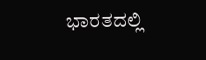ಭಾರತದಲ್ಲಿ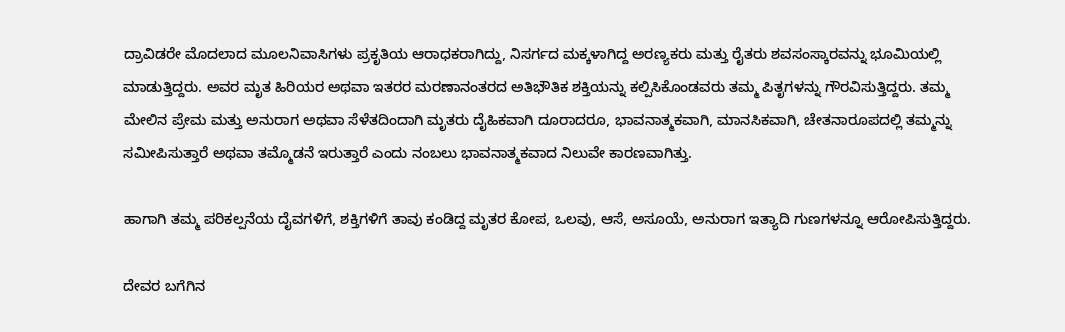ದ್ರಾವಿಡರೇ ಮೊದಲಾದ ಮೂಲನಿವಾಸಿಗಳು ಪ್ರಕೃತಿಯ ಆರಾಧಕರಾಗಿದ್ದು, ನಿಸರ್ಗದ ಮಕ್ಕಳಾಗಿದ್ದ ಅರಣ್ಯಕರು ಮತ್ತು ರೈತರು ಶವಸಂಸ್ಕಾರವನ್ನು ಭೂಮಿಯಲ್ಲಿ ಮಾಡುತ್ತಿದ್ದರು. ಅವರ ಮೃತ ಹಿರಿಯರ ಅಥವಾ ಇತರರ ಮರಣಾನಂತರದ ಅತಿಭೌತಿಕ ಶಕ್ತಿಯನ್ನು ಕಲ್ಪಿಸಿಕೊಂಡವರು ತಮ್ಮ ಪಿತೃಗಳನ್ನು ಗೌರವಿಸುತ್ತಿದ್ದರು. ತಮ್ಮ ಮೇಲಿನ ಪ್ರೇಮ ಮತ್ತು ಅನುರಾಗ ಅಥವಾ ಸೆಳೆತದಿಂದಾಗಿ ಮೃತರು ದೈಹಿಕವಾಗಿ ದೂರಾದರೂ, ಭಾವನಾತ್ಮಕವಾಗಿ, ಮಾನಸಿಕವಾಗಿ, ಚೇತನಾರೂಪದಲ್ಲಿ ತಮ್ಮನ್ನು ಸಮೀಪಿಸುತ್ತಾರೆ ಅಥವಾ ತಮ್ಮೊಡನೆ ಇರುತ್ತಾರೆ ಎಂದು ನಂಬಲು ಭಾವನಾತ್ಮಕವಾದ ನಿಲುವೇ ಕಾರಣವಾಗಿತ್ತು.

ಹಾಗಾಗಿ ತಮ್ಮ ಪರಿಕಲ್ಪನೆಯ ದೈವಗಳಿಗೆ, ಶಕ್ತಿಗಳಿಗೆ ತಾವು ಕಂಡಿದ್ದ ಮೃತರ ಕೋಪ, ಒಲವು, ಆಸೆ, ಅಸೂಯೆ, ಅನುರಾಗ ಇತ್ಯಾದಿ ಗುಣಗಳನ್ನೂ ಆರೋಪಿಸುತ್ತಿದ್ದರು.

ದೇವರ ಬಗೆಗಿನ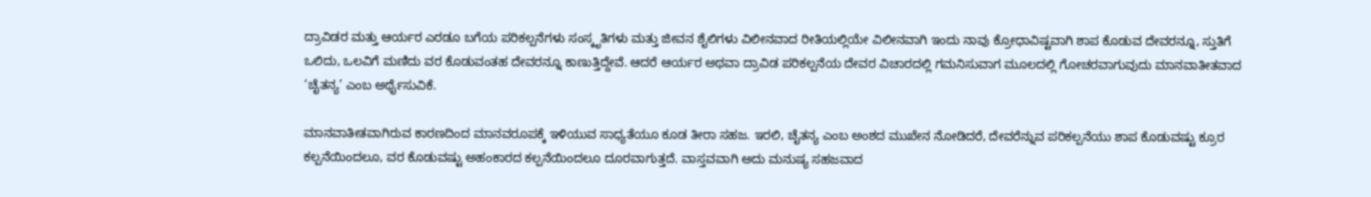ದ್ರಾವಿಡರ ಮತ್ತು ಆರ್ಯರ ಎರಡೂ ಬಗೆಯ ಪರಿಕಲ್ಪನೆಗಳು ಸಂಸ್ಕೃತಿಗಳು ಮತ್ತು ಜೀವನ ಶೈಲಿಗಳು ವಿಲೀನವಾದ ರೀತಿಯಲ್ಲಿಯೇ ವಿಲೀನವಾಗಿ ಇಂದು ನಾವು ಕ್ರೋಧಾವಿಷ್ಟವಾಗಿ ಶಾಪ ಕೊಡುವ ದೇವರನ್ನೂ, ಸ್ತುತಿಗೆ ಒಲಿದು, ಒಲವಿಗೆ ಮಣಿದು ವರ ಕೊಡುವಂತಹ ದೇವರನ್ನೂ ಕಾಣುತ್ತಿದ್ದೇವೆ. ಆದರೆ ಆರ್ಯರ ಅಥವಾ ದ್ರಾವಿಡ ಪರಿಕಲ್ಪನೆಯ ದೇವರ ವಿಚಾರದಲ್ಲಿ ಗಮನಿಸುವಾಗ ಮೂಲದಲ್ಲಿ ಗೋಚರವಾಗುವುದು ಮಾನವಾತೀತವಾದ ‘ಚೈತನ್ಯ’ ಎಂಬ ಅರ್ಥೈಸುವಿಕೆ.

ಮಾನವಾತೀತವಾಗಿರುವ ಕಾರಣದಿಂದ ಮಾನವರೂಪಕ್ಕೆ ಇಳಿಯುವ ಸಾಧ್ಯತೆಯೂ ಕೂಡ ತೀರಾ ಸಹಜ. ಇರಲಿ, ಚೈತನ್ಯ ಎಂಬ ಅಂಶದ ಮುಖೇನ ನೋಡಿದರೆ, ದೇವರೆನ್ನುವ ಪರಿಕಲ್ಪನೆಯು ಶಾಪ ಕೊಡುವಷ್ಟು ಕ್ರೂರ ಕಲ್ಪನೆಯಿಂದಲೂ, ವರ ಕೊಡುವಷ್ಟು ಅಹಂಕಾರದ ಕಲ್ಪನೆಯಿಂದಲೂ ದೂರವಾಗುತ್ತದೆ. ವಾಸ್ತವವಾಗಿ ಅದು ಮನುಷ್ಯ ಸಹಜವಾದ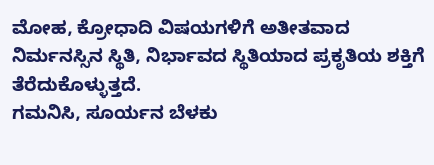ಮೋಹ, ಕ್ರೋಧಾದಿ ವಿಷಯಗಳಿಗೆ ಅತೀತವಾದ ನಿರ್ಮನಸ್ಸಿನ ಸ್ಥಿತಿ, ನಿರ್ಭಾವದ ಸ್ಥಿತಿಯಾದ ಪ್ರಕೃತಿಯ ಶಕ್ತಿಗೆ ತೆರೆದುಕೊಳ್ಳುತ್ತದೆ.
ಗಮನಿಸಿ, ಸೂರ್ಯನ ಬೆಳಕು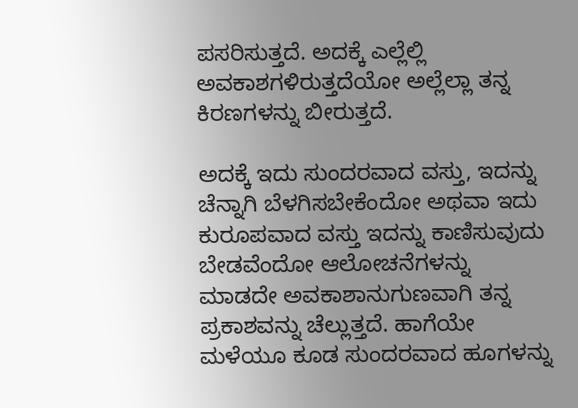ಪಸರಿಸುತ್ತದೆ. ಅದಕ್ಕೆ ಎಲ್ಲೆಲ್ಲಿ ಅವಕಾಶಗಳಿರುತ್ತದೆಯೋ ಅಲ್ಲೆಲ್ಲಾ ತನ್ನ ಕಿರಣಗಳನ್ನು ಬೀರುತ್ತದೆ.

ಅದಕ್ಕೆ ಇದು ಸುಂದರವಾದ ವಸ್ತು, ಇದನ್ನು ಚೆನ್ನಾಗಿ ಬೆಳಗಿಸಬೇಕೆಂದೋ ಅಥವಾ ಇದು ಕುರೂಪವಾದ ವಸ್ತು ಇದನ್ನು ಕಾಣಿಸುವುದು ಬೇಡವೆಂದೋ ಆಲೋಚನೆಗಳನ್ನು ಮಾಡದೇ ಅವಕಾಶಾನುಗುಣವಾಗಿ ತನ್ನ ಪ್ರಕಾಶವನ್ನು ಚೆಲ್ಲುತ್ತದೆ. ಹಾಗೆಯೇ ಮಳೆಯೂ ಕೂಡ ಸುಂದರವಾದ ಹೂಗಳನ್ನು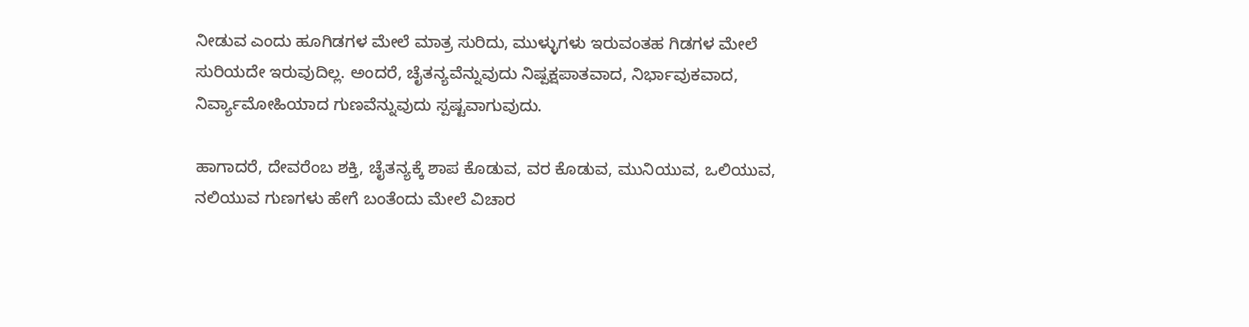ನೀಡುವ ಎಂದು ಹೂಗಿಡಗಳ ಮೇಲೆ ಮಾತ್ರ ಸುರಿದು, ಮುಳ್ಳುಗಳು ಇರುವಂತಹ ಗಿಡಗಳ ಮೇಲೆ ಸುರಿಯದೇ ಇರುವುದಿಲ್ಲ. ಅಂದರೆ, ಚೈತನ್ಯವೆನ್ನುವುದು ನಿಷ್ಪಕ್ಷಪಾತವಾದ, ನಿರ್ಭಾವುಕವಾದ, ನಿರ್ವ್ಯಾಮೋಹಿಯಾದ ಗುಣವೆನ್ನುವುದು ಸ್ಪಷ್ಟವಾಗುವುದು.

ಹಾಗಾದರೆ, ದೇವರೆಂಬ ಶಕ್ತಿ, ಚೈತನ್ಯಕ್ಕೆ ಶಾಪ ಕೊಡುವ, ವರ ಕೊಡುವ, ಮುನಿಯುವ, ಒಲಿಯುವ, ನಲಿಯುವ ಗುಣಗಳು ಹೇಗೆ ಬಂತೆಂದು ಮೇಲೆ ವಿಚಾರ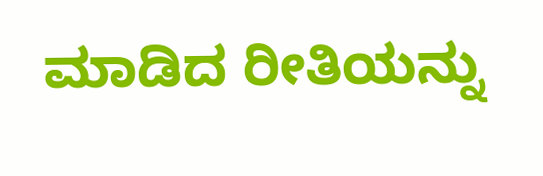ಮಾಡಿದ ರೀತಿಯನ್ನು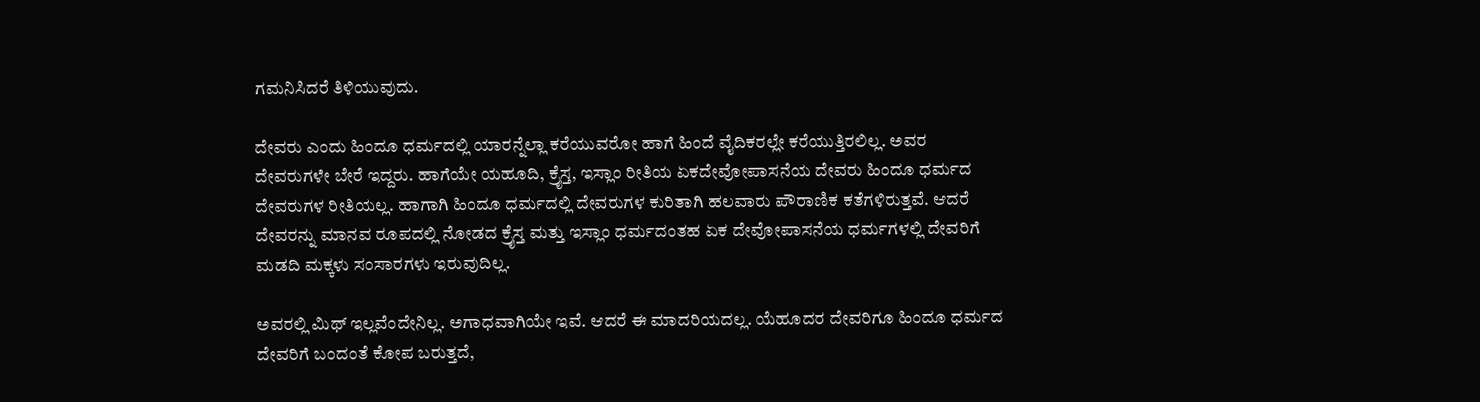ಗಮನಿಸಿದರೆ ತಿಳಿಯುವುದು.

ದೇವರು ಎಂದು ಹಿಂದೂ ಧರ್ಮದಲ್ಲಿ ಯಾರನ್ನೆಲ್ಲಾ ಕರೆಯುವರೋ ಹಾಗೆ ಹಿಂದೆ ವೈದಿಕರಲ್ಲೇ ಕರೆಯುತ್ತಿರಲಿಲ್ಲ. ಅವರ ದೇವರುಗಳೇ ಬೇರೆ ಇದ್ದರು. ಹಾಗೆಯೇ ಯಹೂದಿ, ಕ್ರೈಸ್ತ, ಇಸ್ಲಾಂ ರೀತಿಯ ಏಕದೇವೋಪಾಸನೆಯ ದೇವರು ಹಿಂದೂ ಧರ್ಮದ ದೇವರುಗಳ ರೀತಿಯಲ್ಲ. ಹಾಗಾಗಿ ಹಿಂದೂ ಧರ್ಮದಲ್ಲಿ ದೇವರುಗಳ ಕುರಿತಾಗಿ ಹಲವಾರು ಪೌರಾಣಿಕ ಕತೆಗಳಿರುತ್ತವೆ. ಆದರೆ ದೇವರನ್ನು ಮಾನವ ರೂಪದಲ್ಲಿ ನೋಡದ ಕ್ರೈಸ್ತ ಮತ್ತು ಇಸ್ಲಾಂ ಧರ್ಮದಂತಹ ಏಕ ದೇವೋಪಾಸನೆಯ ಧರ್ಮಗಳಲ್ಲಿ ದೇವರಿಗೆ ಮಡದಿ ಮಕ್ಕಳು ಸಂಸಾರಗಳು ಇರುವುದಿಲ್ಲ.

ಅವರಲ್ಲಿ ಮಿಥ್ ಇಲ್ಲವೆಂದೇನಿಲ್ಲ. ಅಗಾಧವಾಗಿಯೇ ಇವೆ. ಆದರೆ ಈ ಮಾದರಿಯದಲ್ಲ. ಯೆಹೂದರ ದೇವರಿಗೂ ಹಿಂದೂ ಧರ್ಮದ ದೇವರಿಗೆ ಬಂದಂತೆ ಕೋಪ ಬರುತ್ತದೆ,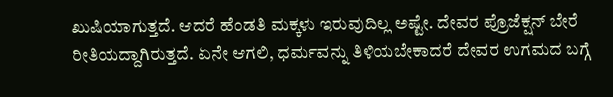ಖುಷಿಯಾಗುತ್ತದೆ. ಆದರೆ ಹೆಂಡತಿ ಮಕ್ಕಳು ಇರುವುದಿಲ್ಲ ಅಷ್ಟೇ. ದೇವರ ಪ್ರೊಜೆಕ್ಷನ್ ಬೇರೆ ರೀತಿಯದ್ದಾಗಿರುತ್ತದೆ. ಏನೇ ಆಗಲಿ, ಧರ್ಮವನ್ನು ತಿಳಿಯಬೇಕಾದರೆ ದೇವರ ಉಗಮದ ಬಗ್ಗೆ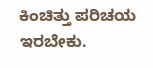ಕಿಂಚಿತ್ತು ಪರಿಚಯ ಇರಬೇಕು.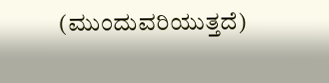(ಮುಂದುವರಿಯುತ್ತದೆ)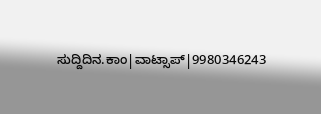ಸುದ್ದಿದಿನ.ಕಾಂ|ವಾಟ್ಸಾಪ್|9980346243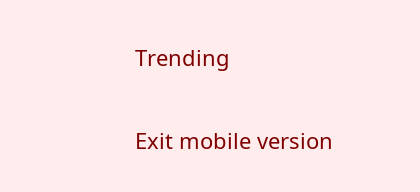Trending

Exit mobile version